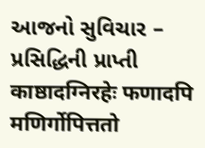આજનો સુવિચાર – પ્રસિદ્ધિની પ્રાપ્તી
काष्ठादग्निरहेः फणादपि मणिर्गोपित्ततो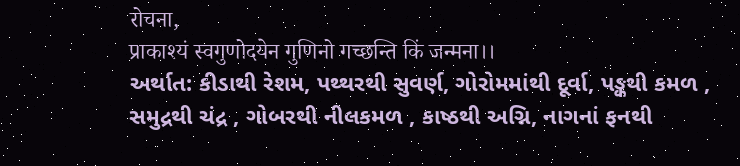रोचना,
प्राकाश्यं स्वगुणोदयेन गुणिनो गच्छन्ति किं जन्मना।।
અર્થાત: કીડાથી રેશમ, પથ્થરથી સુવર્ણ, ગોરોમમાંથી દૂર્વા, પઙ્કથી કમળ , સમુદ્રથી ચંદ્ર , ગોબરથી નીલકમળ , કાષ્ઠથી અગ્નિ, નાગનાં ફનથી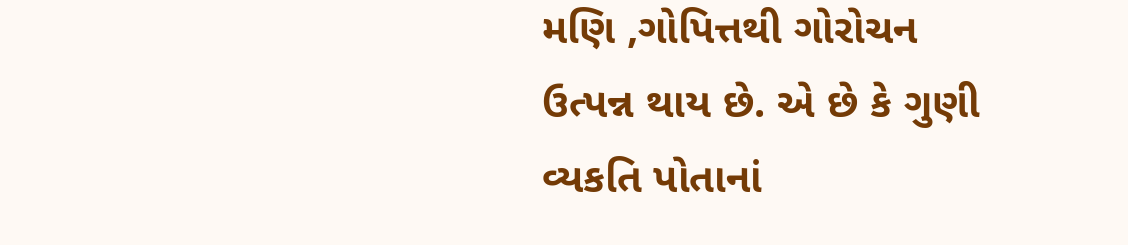મણિ ,ગોપિત્તથી ગોરોચન ઉત્પન્ન થાય છે. એ છે કે ગુણી વ્યકતિ પોતાનાં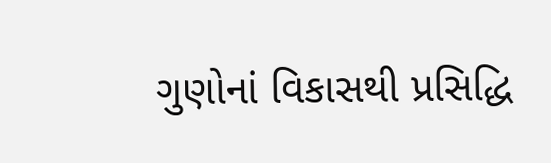ગુણોનાં વિકાસથી પ્રસિદ્ધિ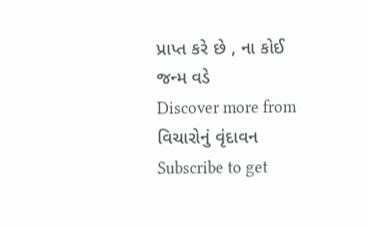પ્રાપ્ત કરે છે , ના કોઈ જન્મ વડે
Discover more from વિચારોનું વૃંદાવન
Subscribe to get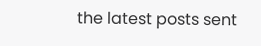the latest posts sent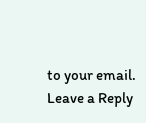to your email.
Leave a Reply